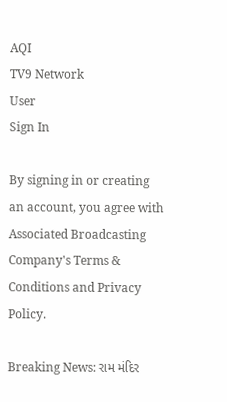AQI
TV9 Network
User
Sign In

By signing in or creating an account, you agree with Associated Broadcasting Company's Terms & Conditions and Privacy Policy.

Breaking News: રામ મંદિર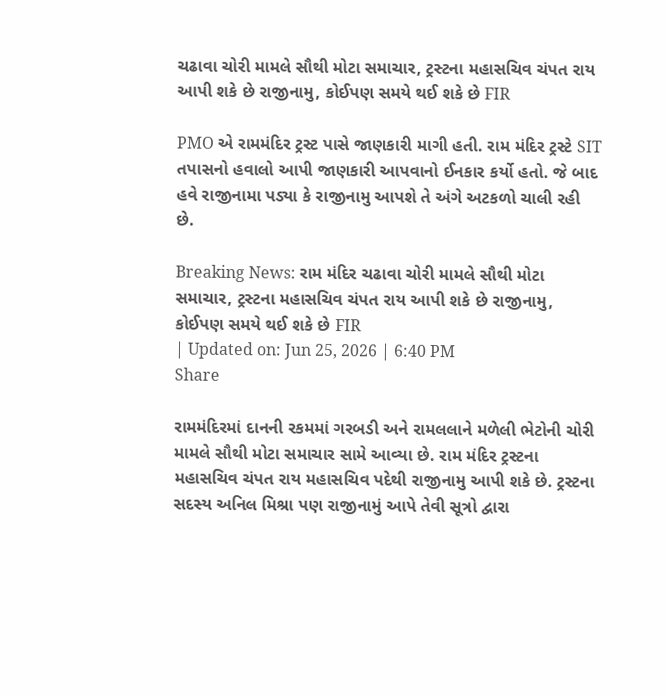ચઢાવા ચોરી મામલે સૌથી મોટા સમાચાર, ટ્રસ્ટના મહાસચિવ ચંપત રાય આપી શકે છે રાજીનામુ, કોઈપણ સમયે થઈ શકે છે FIR

PMO એ રામમંદિર ટ્રસ્ટ પાસે જાણકારી માગી હતી. રામ મંદિર ટ્રસ્ટે SIT તપાસનો હવાલો આપી જાણકારી આપવાનો ઈનકાર કર્યો હતો. જે બાદ હવે રાજીનામા પડ્યા કે રાજીનામુ આપશે તે અંગે અટકળો ચાલી રહી છે.

Breaking News: રામ મંદિર ચઢાવા ચોરી મામલે સૌથી મોટા સમાચાર, ટ્રસ્ટના મહાસચિવ ચંપત રાય આપી શકે છે રાજીનામુ, કોઈપણ સમયે થઈ શકે છે FIR
| Updated on: Jun 25, 2026 | 6:40 PM
Share

રામમંદિરમાં દાનની રકમમાં ગરબડી અને રામલલાને મળેલી ભેટોની ચોરી મામલે સૌથી મોટા સમાચાર સામે આવ્યા છે. રામ મંદિર ટ્રસ્ટના મહાસચિવ ચંપત રાય મહાસચિવ પદેથી રાજીનામુ આપી શકે છે. ટ્રસ્ટના સદસ્ય અનિલ મિશ્રા પણ રાજીનામું આપે તેવી સૂત્રો દ્વારા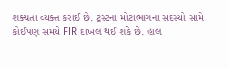શક્યતા વ્યક્ત કરાઈ છે. ટ્રસ્ટના મોટાભાગના સદસ્યો સામે કોઈપણ સમયે FIR દાખલ થઈ શકે છે. હાલ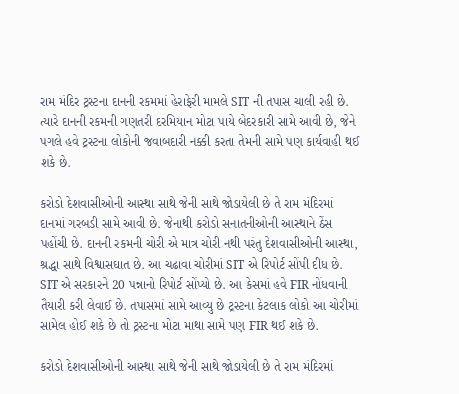રામ મંદિર ટ્રસ્ટના દાનની રકમમાં હેરાફેરી મામલે SIT ની તપાસ ચાલી રહી છે. ત્યારે દાનની રકમની ગણતરી દરમિયાન મોટા પાયે બેદરકારી સામે આવી છે, જેને પગલે હવે ટ્રસ્ટના લોકોની જવાબદારી નક્કી કરતા તેમની સામે પણ કાર્યવાહી થઈ શકે છે.

કરોડો દેશવાસીઓની આસ્થા સાથે જેની સાથે જોડાયેલી છે તે રામ મંદિરમાં દાનમાં ગરબડી સામે આવી છે. જેનાથી કરોડો સનાતનીઓની આસ્થાને ઠેંસ પહોંચી છે. દાનની રકમની ચોરી એ માત્ર ચોરી નથી પરંતુ દેશવાસીઓની આસ્થા, શ્રદ્ધા સાથે વિશ્વાસઘાત છે. આ ચઢાવા ચોરીમાં SIT એ રિપોર્ટ સોંપી દીધ છે. SIT એ સરકારને 20 પન્નાનો રિપોર્ટ સોંપ્યો છે. આ કેસમાં હવે FIR નોંધવાની તૈયારી કરી લેવાઈ છે. તપાસમાં સામે આવ્યુ છે ટ્રસ્ટના કેટલાક લોકો આ ચોરીમાં સામેલ હોઈ શકે છે તો ટ્રસ્ટના મોટા માથા સામે પણ FIR થઈ શકે છે.

કરોડો દેશવાસીઓની આસ્થા સાથે જેની સાથે જોડાયેલી છે તે રામ મંદિરમાં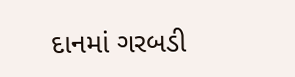દાનમાં ગરબડી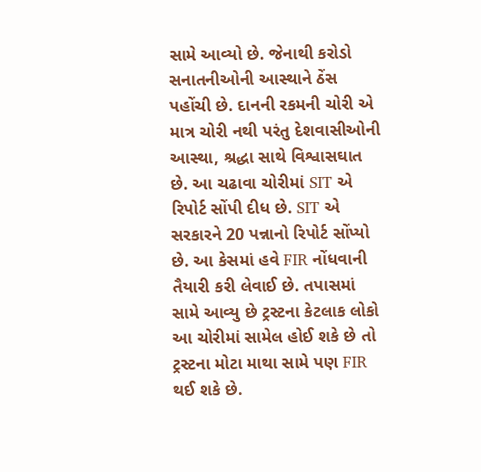સામે આવ્યો છે. જેનાથી કરોડો સનાતનીઓની આસ્થાને ઠેંસ પહોંચી છે. દાનની રકમની ચોરી એ માત્ર ચોરી નથી પરંતુ દેશવાસીઓની આસ્થા, શ્રદ્ધા સાથે વિશ્વાસઘાત છે. આ ચઢાવા ચોરીમાં SIT એ રિપોર્ટ સોંપી દીધ છે. SIT એ સરકારને 20 પન્નાનો રિપોર્ટ સોંપ્યો છે. આ કેસમાં હવે FIR નોંધવાની તૈયારી કરી લેવાઈ છે. તપાસમાં સામે આવ્યુ છે ટ્રસ્ટના કેટલાક લોકો આ ચોરીમાં સામેલ હોઈ શકે છે તો ટ્રસ્ટના મોટા માથા સામે પણ FIR થઈ શકે છે.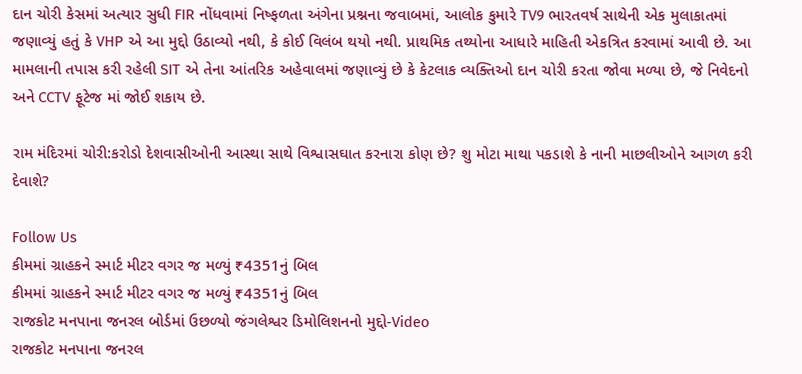દાન ચોરી કેસમાં અત્યાર સુધી FIR નોંધવામાં નિષ્ફળતા અંગેના પ્રશ્નના જવાબમાં, આલોક કુમારે TV9 ભારતવર્ષ સાથેની એક મુલાકાતમાં જણાવ્યું હતું કે VHP એ આ મુદ્દો ઉઠાવ્યો નથી, કે કોઈ વિલંબ થયો નથી. પ્રાથમિક તથ્યોના આધારે માહિતી એકત્રિત કરવામાં આવી છે. આ મામલાની તપાસ કરી રહેલી SIT એ તેના આંતરિક અહેવાલમાં જણાવ્યું છે કે કેટલાક વ્યક્તિઓ દાન ચોરી કરતા જોવા મળ્યા છે, જે નિવેદનો અને CCTV ફૂટેજ માં જોઈ શકાય છે.

રામ મંદિરમાં ચોરી:કરોડો દેશવાસીઓની આસ્થા સાથે વિશ્વાસઘાત કરનારા કોણ છે? શુ મોટા માથા પકડાશે કે નાની માછલીઓને આગળ કરી દેવાશે?

Follow Us
કીમમાં ગ્રાહકને સ્માર્ટ મીટર વગર જ મળ્યું ₹4351નું બિલ
કીમમાં ગ્રાહકને સ્માર્ટ મીટર વગર જ મળ્યું ₹4351નું બિલ
રાજકોટ મનપાના જનરલ બોર્ડમાં ઉછળ્યો જંગલેશ્વર ડિમોલિશનનો મુદ્દો-Video
રાજકોટ મનપાના જનરલ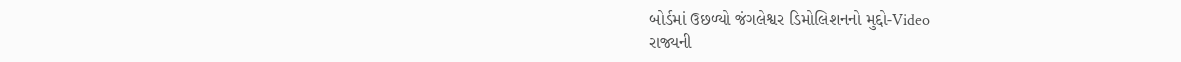બોર્ડમાં ઉછળ્યો જંગલેશ્વર ડિમોલિશનનો મુદ્દો-Video
રાજ્યની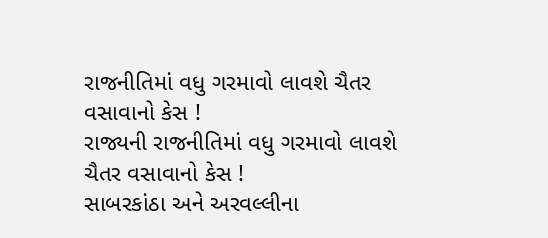રાજનીતિમાં વધુ ગરમાવો લાવશે ચૈતર વસાવાનો કેસ !
રાજ્યની રાજનીતિમાં વધુ ગરમાવો લાવશે ચૈતર વસાવાનો કેસ !
સાબરકાંઠા અને અરવલ્લીના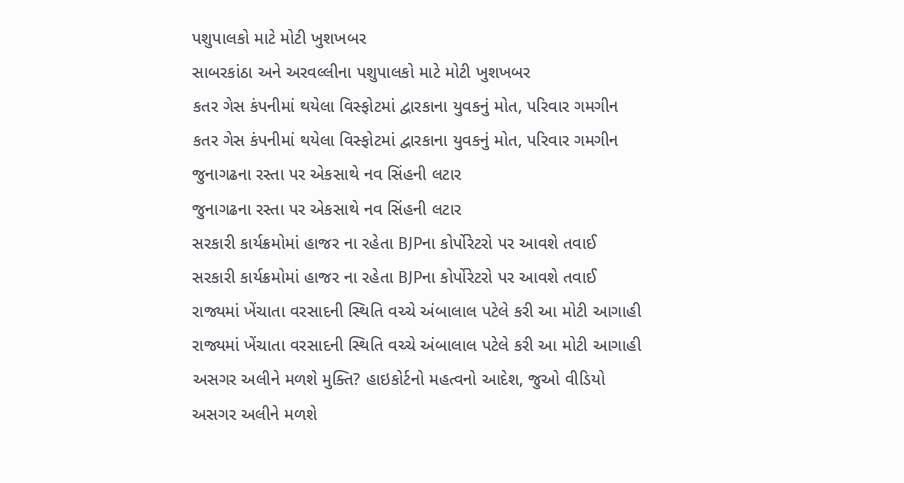પશુપાલકો માટે મોટી ખુશખબર
સાબરકાંઠા અને અરવલ્લીના પશુપાલકો માટે મોટી ખુશખબર
કતર ગેસ કંપનીમાં થયેલા વિસ્ફોટમાં દ્વારકાના યુવકનું મોત, પરિવાર ગમગીન
કતર ગેસ કંપનીમાં થયેલા વિસ્ફોટમાં દ્વારકાના યુવકનું મોત, પરિવાર ગમગીન
જુનાગઢના રસ્તા પર એકસાથે નવ સિંહની લટાર
જુનાગઢના રસ્તા પર એકસાથે નવ સિંહની લટાર
સરકારી કાર્યક્રમોમાં હાજર ના રહેતા BJPના કોર્પોરેટરો પર આવશે તવાઈ
સરકારી કાર્યક્રમોમાં હાજર ના રહેતા BJPના કોર્પોરેટરો પર આવશે તવાઈ
રાજ્યમાં ખેંચાતા વરસાદની સ્થિતિ વચ્ચે અંબાલાલ પટેલે કરી આ મોટી આગાહી
રાજ્યમાં ખેંચાતા વરસાદની સ્થિતિ વચ્ચે અંબાલાલ પટેલે કરી આ મોટી આગાહી
અસગર અલીને મળશે મુક્તિ? હાઇકોર્ટનો મહત્વનો આદેશ, જુઓ વીડિયો
અસગર અલીને મળશે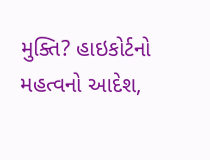મુક્તિ? હાઇકોર્ટનો મહત્વનો આદેશ,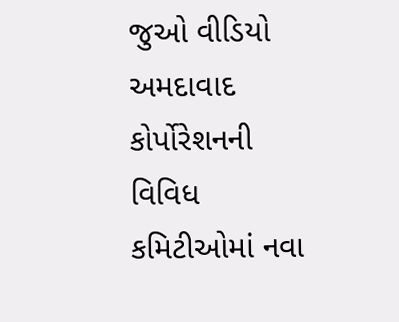જુઓ વીડિયો
અમદાવાદ કોર્પોરેશનની વિવિધ કમિટીઓમાં નવા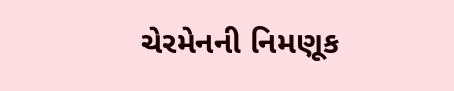ચેરમેનની નિમણૂક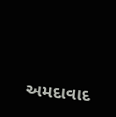અમદાવાદ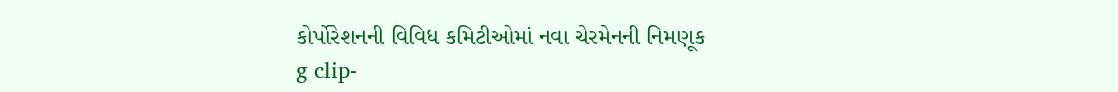કોર્પોરેશનની વિવિધ કમિટીઓમાં નવા ચેરમેનની નિમણૂક
g clip-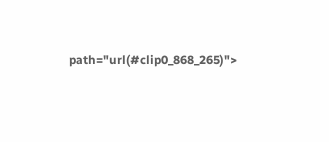path="url(#clip0_868_265)">